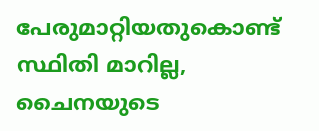പേരുമാറ്റിയതുകൊണ്ട് സ്ഥിതി മാറില്ല, ചൈനയുടെ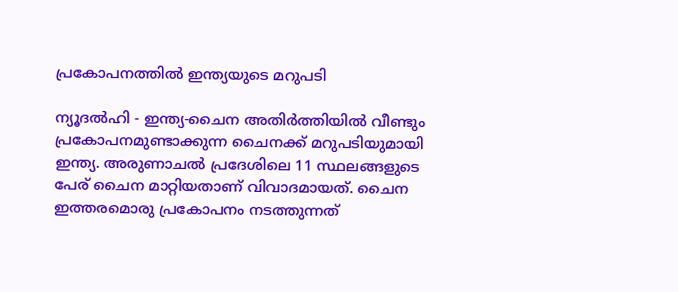പ്രകോപനത്തില്‍ ഇന്ത്യയുടെ മറുപടി

ന്യൂദല്‍ഹി - ഇന്ത്യ-ചൈന അതിര്‍ത്തിയില്‍ വീണ്ടും പ്രകോപനമുണ്ടാക്കുന്ന ചൈനക്ക് മറുപടിയുമായി ഇന്ത്യ. അരുണാചല്‍ പ്രദേശിലെ 11 സ്ഥലങ്ങളുടെ പേര് ചൈന മാറ്റിയതാണ് വിവാദമായത്. ചൈന ഇത്തരമൊരു പ്രകോപനം നടത്തുന്നത്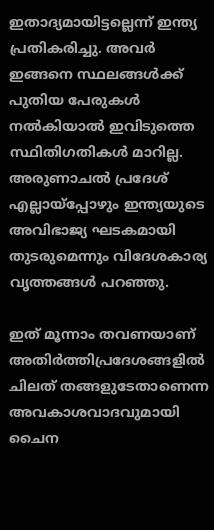ഇതാദ്യമായിട്ടല്ലെന്ന് ഇന്ത്യ പ്രതികരിച്ചു. അവര്‍ ഇങ്ങനെ സ്ഥലങ്ങള്‍ക്ക് പുതിയ പേരുകള്‍ നല്‍കിയാല്‍ ഇവിടുത്തെ സ്ഥിതിഗതികള്‍ മാറില്ല. അരുണാചല്‍ പ്രദേശ് എല്ലായ്‌പ്പോഴും ഇന്ത്യയുടെ അവിഭാജ്യ ഘടകമായി തുടരുമെന്നും വിദേശകാര്യ വൃത്തങ്ങള്‍ പറഞ്ഞു.

ഇത് മൂന്നാം തവണയാണ് അതിര്‍ത്തിപ്രദേശങ്ങളില്‍ ചിലത് തങ്ങളുടേതാണെന്ന അവകാശവാദവുമായി ചൈന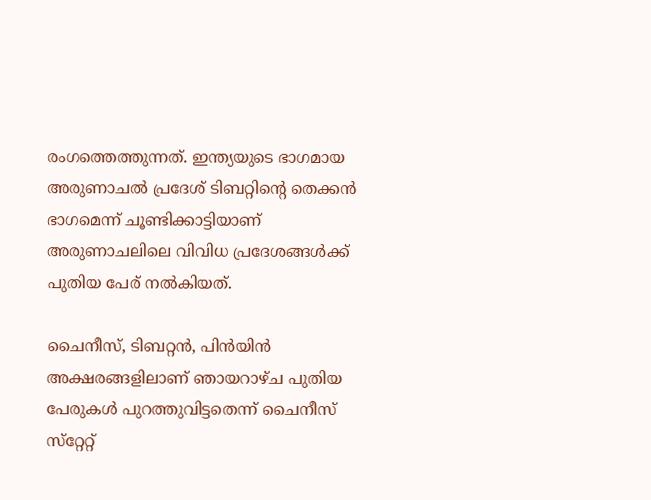രംഗത്തെത്തുന്നത്. ഇന്ത്യയുടെ ഭാഗമായ അരുണാചല്‍ പ്രദേശ് ടിബറ്റിന്റെ തെക്കന്‍ ഭാഗമെന്ന് ചൂണ്ടിക്കാട്ടിയാണ് അരുണാചലിലെ വിവിധ പ്രദേശങ്ങള്‍ക്ക് പുതിയ പേര് നല്‍കിയത്.

ചൈനീസ്, ടിബറ്റന്‍, പിന്‍യിന്‍ അക്ഷരങ്ങളിലാണ് ഞായറാഴ്ച പുതിയ പേരുകള്‍ പുറത്തുവിട്ടതെന്ന് ചൈനീസ് സ്‌റ്റേറ്റ്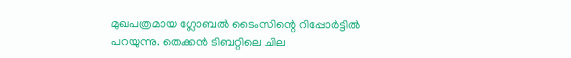മുഖപത്രമായ ഗ്ലോബല്‍ ടൈംസിന്റെ റിപ്പോര്‍ട്ടില്‍ പറയുന്നു. തെക്കന്‍ ടിബറ്റിലെ ചില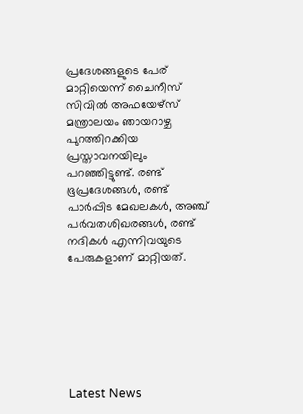പ്രദേശങ്ങളുടെ പേര് മാറ്റിയെന്ന് ചൈനീസ് സിവില്‍ അഫയേഴ്‌സ് മന്ത്രാലയം ഞായറാഴ്ച പുറത്തിറക്കിയ പ്രസ്താവനയിലും പറഞ്ഞിട്ടുണ്ട്. രണ്ട് ഭൂപ്രദേശങ്ങള്‍, രണ്ട് പാര്‍പ്പിട മേഖലകള്‍, അഞ്ച് പര്‍വതശിഖരങ്ങള്‍, രണ്ട് നദികള്‍ എന്നിവയുടെ പേരുകളാണ് മാറ്റിയത്.







Latest News